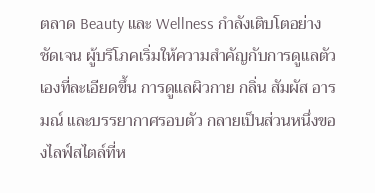ตลาด Beauty และ Wellness กำลังเติบโตอย่างชัดเจน ผู้บริโภคเริ่มให้ความสำคัญกับการดูแลตัวเองที่ละเอียดขึ้น การดูแลผิวกาย กลิ่น สัมผัส อารมณ์ และบรรยากาศรอบตัว กลายเป็นส่วนหนึ่งของไลฟ์สไตล์ที่ห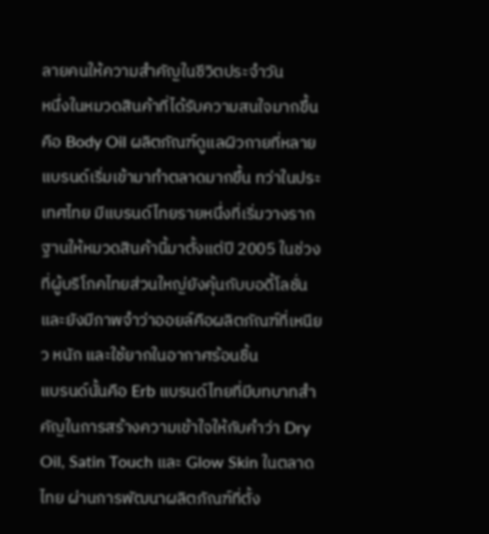ลายคนให้ความสำคัญในชีวิตประจำวัน
หนึ่งในหมวดสินค้าที่ได้รับความสนใจมากขึ้นคือ Body Oil ผลิตภัณฑ์ดูแลผิวกายที่หลายแบรนด์เริ่มเข้ามาทำตลาดมากขึ้น ทว่าในประเทศไทย มีแบรนด์ไทยรายหนึ่งที่เริ่มวางรากฐานให้หมวดสินค้านี้มาตั้งแต่ปี 2005 ในช่วงที่ผู้บริโภคไทยส่วนใหญ่ยังคุ้นกับบอดี้โลชั่น และยังมีภาพจำว่าออยล์คือผลิตภัณฑ์ที่เหนียว หนัก และใช้ยากในอากาศร้อนชื้น
แบรนด์นั้นคือ Erb แบรนด์ไทยที่มีบทบาทสำคัญในการสร้างความเข้าใจให้กับคำว่า Dry Oil, Satin Touch และ Glow Skin ในตลาดไทย ผ่านการพัฒนาผลิตภัณฑ์ที่ตั้ง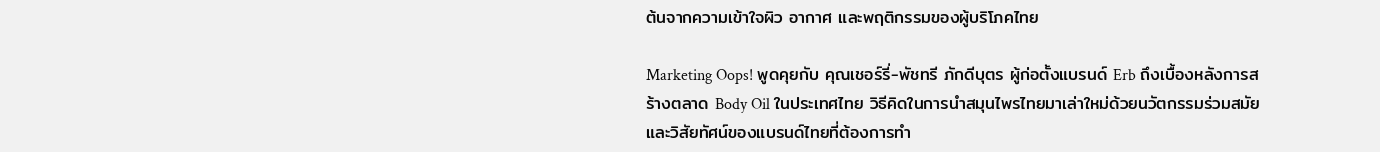ต้นจากความเข้าใจผิว อากาศ และพฤติกรรมของผู้บริโภคไทย

Marketing Oops! พูดคุยกับ คุณเชอร์รี่-พัชทรี ภักดีบุตร ผู้ก่อตั้งแบรนด์ Erb ถึงเบื้องหลังการสร้างตลาด Body Oil ในประเทศไทย วิธีคิดในการนำสมุนไพรไทยมาเล่าใหม่ด้วยนวัตกรรมร่วมสมัย และวิสัยทัศน์ของแบรนด์ไทยที่ต้องการทำ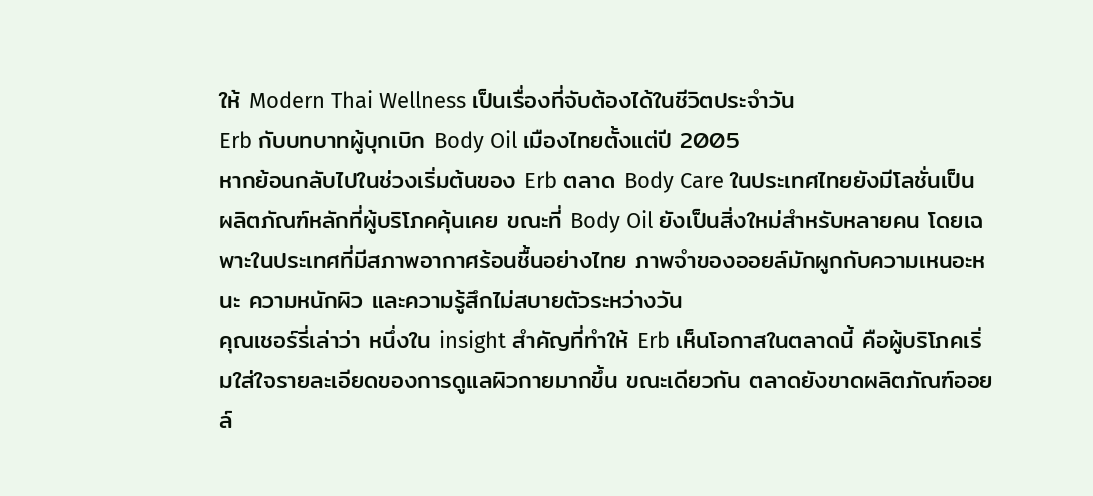ให้ Modern Thai Wellness เป็นเรื่องที่จับต้องได้ในชีวิตประจำวัน
Erb กับบทบาทผู้บุกเบิก Body Oil เมืองไทยตั้งแต่ปี 2005
หากย้อนกลับไปในช่วงเริ่มต้นของ Erb ตลาด Body Care ในประเทศไทยยังมีโลชั่นเป็นผลิตภัณฑ์หลักที่ผู้บริโภคคุ้นเคย ขณะที่ Body Oil ยังเป็นสิ่งใหม่สำหรับหลายคน โดยเฉพาะในประเทศที่มีสภาพอากาศร้อนชื้นอย่างไทย ภาพจำของออยล์มักผูกกับความเหนอะหนะ ความหนักผิว และความรู้สึกไม่สบายตัวระหว่างวัน
คุณเชอร์รี่เล่าว่า หนึ่งใน insight สำคัญที่ทำให้ Erb เห็นโอกาสในตลาดนี้ คือผู้บริโภคเริ่มใส่ใจรายละเอียดของการดูแลผิวกายมากขึ้น ขณะเดียวกัน ตลาดยังขาดผลิตภัณฑ์ออยล์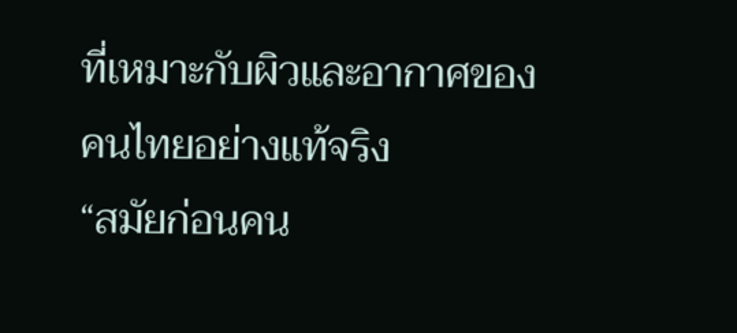ที่เหมาะกับผิวและอากาศของคนไทยอย่างแท้จริง
“สมัยก่อนคน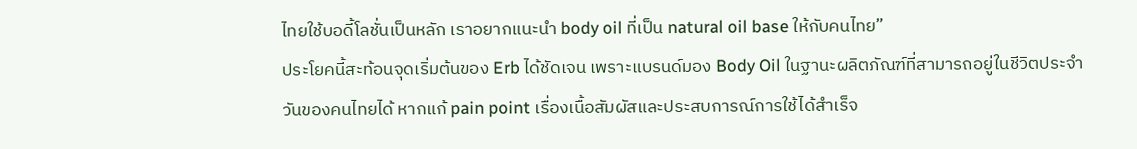ไทยใช้บอดี้โลชั่นเป็นหลัก เราอยากแนะนำ body oil ที่เป็น natural oil base ให้กับคนไทย”
ประโยคนี้สะท้อนจุดเริ่มต้นของ Erb ได้ชัดเจน เพราะแบรนด์มอง Body Oil ในฐานะผลิตภัณฑ์ที่สามารถอยู่ในชีวิตประจำวันของคนไทยได้ หากแก้ pain point เรื่องเนื้อสัมผัสและประสบการณ์การใช้ได้สำเร็จ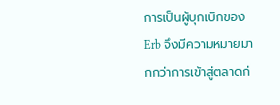การเป็นผู้บุกเบิกของ Erb จึงมีความหมายมากกว่าการเข้าสู่ตลาดก่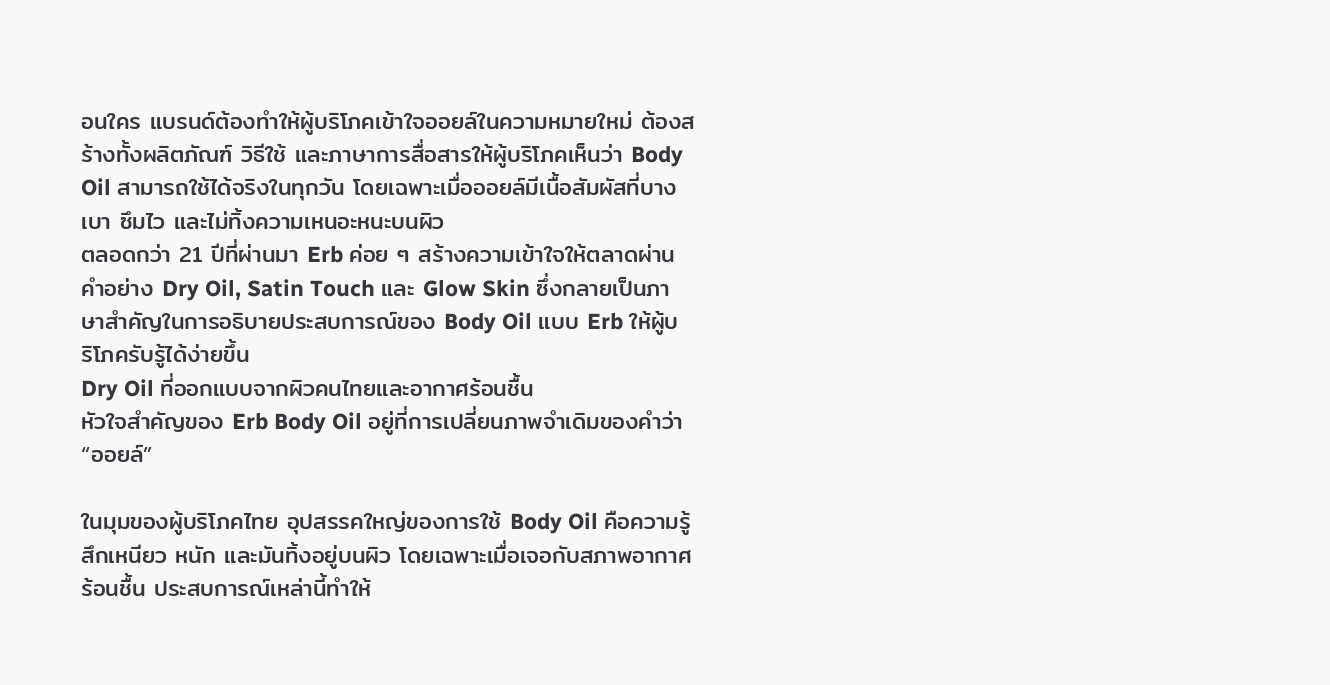อนใคร แบรนด์ต้องทำให้ผู้บริโภคเข้าใจออยล์ในความหมายใหม่ ต้องสร้างทั้งผลิตภัณฑ์ วิธีใช้ และภาษาการสื่อสารให้ผู้บริโภคเห็นว่า Body Oil สามารถใช้ได้จริงในทุกวัน โดยเฉพาะเมื่อออยล์มีเนื้อสัมผัสที่บางเบา ซึมไว และไม่ทิ้งความเหนอะหนะบนผิว
ตลอดกว่า 21 ปีที่ผ่านมา Erb ค่อย ๆ สร้างความเข้าใจให้ตลาดผ่านคำอย่าง Dry Oil, Satin Touch และ Glow Skin ซึ่งกลายเป็นภาษาสำคัญในการอธิบายประสบการณ์ของ Body Oil แบบ Erb ให้ผู้บริโภครับรู้ได้ง่ายขึ้น
Dry Oil ที่ออกแบบจากผิวคนไทยและอากาศร้อนชื้น
หัวใจสำคัญของ Erb Body Oil อยู่ที่การเปลี่ยนภาพจำเดิมของคำว่า “ออยล์”

ในมุมของผู้บริโภคไทย อุปสรรคใหญ่ของการใช้ Body Oil คือความรู้สึกเหนียว หนัก และมันทิ้งอยู่บนผิว โดยเฉพาะเมื่อเจอกับสภาพอากาศร้อนชื้น ประสบการณ์เหล่านี้ทำให้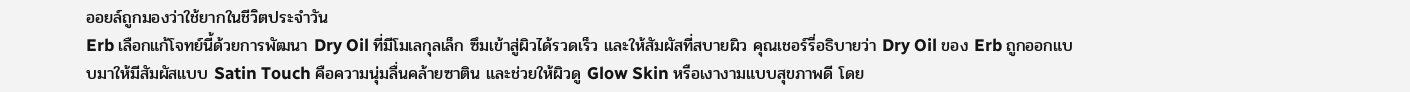ออยล์ถูกมองว่าใช้ยากในชีวิตประจำวัน
Erb เลือกแก้โจทย์นี้ด้วยการพัฒนา Dry Oil ที่มีโมเลกุลเล็ก ซึมเข้าสู่ผิวได้รวดเร็ว และให้สัมผัสที่สบายผิว คุณเชอร์รี่อธิบายว่า Dry Oil ของ Erb ถูกออกแบบมาให้มีสัมผัสแบบ Satin Touch คือความนุ่มลื่นคล้ายซาติน และช่วยให้ผิวดู Glow Skin หรือเงางามแบบสุขภาพดี โดย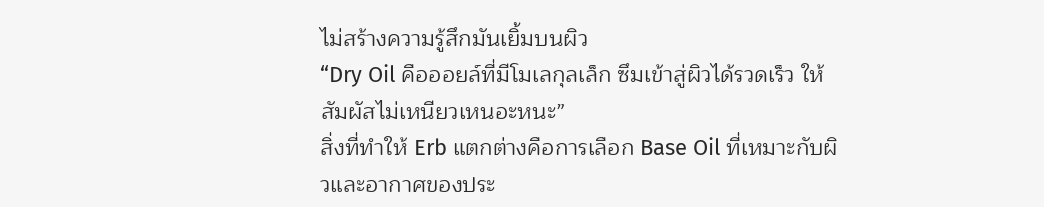ไม่สร้างความรู้สึกมันเยิ้มบนผิว
“Dry Oil คือออยล์ที่มีโมเลกุลเล็ก ซึมเข้าสู่ผิวได้รวดเร็ว ให้สัมผัสไม่เหนียวเหนอะหนะ”
สิ่งที่ทำให้ Erb แตกต่างคือการเลือก Base Oil ที่เหมาะกับผิวและอากาศของประ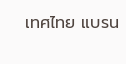เทศไทย แบรน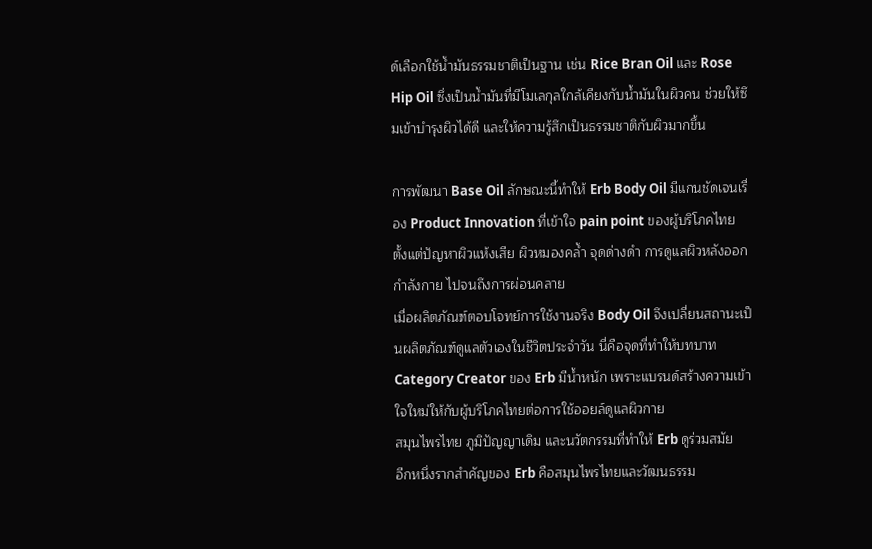ด์เลือกใช้น้ำมันธรรมชาติเป็นฐาน เช่น Rice Bran Oil และ Rose Hip Oil ซึ่งเป็นน้ำมันที่มีโมเลกุลใกล้เคียงกับน้ำมันในผิวคน ช่วยให้ซึมเข้าบำรุงผิวได้ดี และให้ความรู้สึกเป็นธรรมชาติกับผิวมากขึ้น

การพัฒนา Base Oil ลักษณะนี้ทำให้ Erb Body Oil มีแกนชัดเจนเรื่อง Product Innovation ที่เข้าใจ pain point ของผู้บริโภคไทย ตั้งแต่ปัญหาผิวแห้งเสีย ผิวหมองคล้ำ จุดด่างดำ การดูแลผิวหลังออกกำลังกาย ไปจนถึงการผ่อนคลาย
เมื่อผลิตภัณฑ์ตอบโจทย์การใช้งานจริง Body Oil จึงเปลี่ยนสถานะเป็นผลิตภัณฑ์ดูแลตัวเองในชีวิตประจำวัน นี่คือจุดที่ทำให้บทบาท Category Creator ของ Erb มีน้ำหนัก เพราะแบรนด์สร้างความเข้าใจใหม่ให้กับผู้บริโภคไทยต่อการใช้ออยล์ดูแลผิวกาย
สมุนไพรไทย ภูมิปัญญาเดิม และนวัตกรรมที่ทำให้ Erb ดูร่วมสมัย
อีกหนึ่งรากสำคัญของ Erb คือสมุนไพรไทยและวัฒนธรรม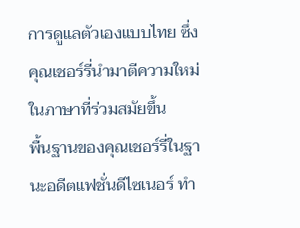การดูแลตัวเองแบบไทย ซึ่งคุณเชอร์รี่นำมาตีความใหม่ในภาษาที่ร่วมสมัยขึ้น
พื้นฐานของคุณเชอร์รี่ในฐานะอดีตแฟชั่นดีไซเนอร์ ทำ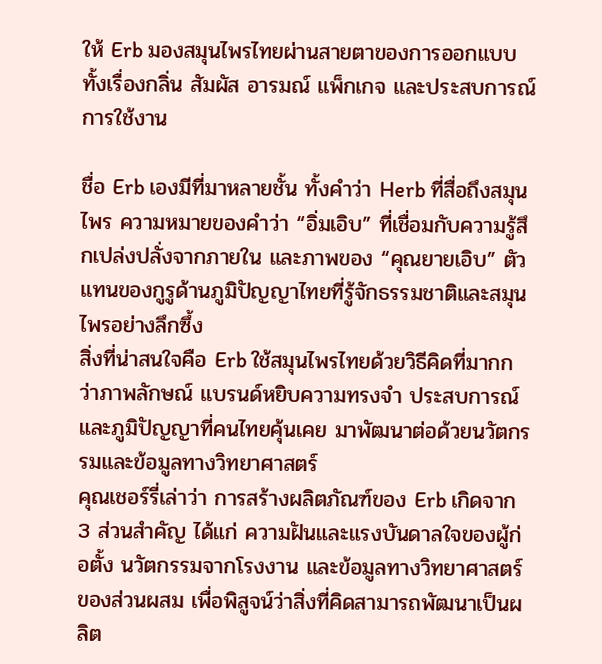ให้ Erb มองสมุนไพรไทยผ่านสายตาของการออกแบบ ทั้งเรื่องกลิ่น สัมผัส อารมณ์ แพ็กเกจ และประสบการณ์การใช้งาน

ชื่อ Erb เองมีที่มาหลายชั้น ทั้งคำว่า Herb ที่สื่อถึงสมุนไพร ความหมายของคำว่า “อิ่มเอิบ” ที่เชื่อมกับความรู้สึกเปล่งปลั่งจากภายใน และภาพของ “คุณยายเอิบ” ตัวแทนของกูรูด้านภูมิปัญญาไทยที่รู้จักธรรมชาติและสมุนไพรอย่างลึกซึ้ง
สิ่งที่น่าสนใจคือ Erb ใช้สมุนไพรไทยด้วยวิธีคิดที่มากกว่าภาพลักษณ์ แบรนด์หยิบความทรงจำ ประสบการณ์ และภูมิปัญญาที่คนไทยคุ้นเคย มาพัฒนาต่อด้วยนวัตกรรมและข้อมูลทางวิทยาศาสตร์
คุณเชอร์รี่เล่าว่า การสร้างผลิตภัณฑ์ของ Erb เกิดจาก 3 ส่วนสำคัญ ได้แก่ ความฝันและแรงบันดาลใจของผู้ก่อตั้ง นวัตกรรมจากโรงงาน และข้อมูลทางวิทยาศาสตร์ของส่วนผสม เพื่อพิสูจน์ว่าสิ่งที่คิดสามารถพัฒนาเป็นผลิต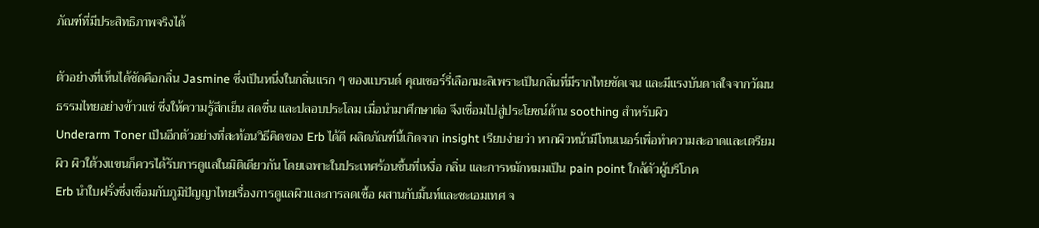ภัณฑ์ที่มีประสิทธิภาพจริงได้

ตัวอย่างที่เห็นได้ชัดคือกลิ่น Jasmine ซึ่งเป็นหนึ่งในกลิ่นแรก ๆ ของแบรนด์ คุณเชอร์รี่เลือกมะลิเพราะเป็นกลิ่นที่มีรากไทยชัดเจน และมีแรงบันดาลใจจากวัฒนธรรมไทยอย่างข้าวแช่ ซึ่งให้ความรู้สึกเย็น สดชื่น และปลอบประโลม เมื่อนำมาศึกษาต่อ จึงเชื่อมไปสู่ประโยชน์ด้าน soothing สำหรับผิว
Underarm Toner เป็นอีกตัวอย่างที่สะท้อนวิธีคิดของ Erb ได้ดี ผลิตภัณฑ์นี้เกิดจาก insight เรียบง่ายว่า หากผิวหน้ามีโทนเนอร์เพื่อทำความสะอาดและเตรียมผิว ผิวใต้วงแขนก็ควรได้รับการดูแลในมิติเดียวกัน โดยเฉพาะในประเทศร้อนชื้นที่เหงื่อ กลิ่น และการหมักหมมเป็น pain point ใกล้ตัวผู้บริโภค
Erb นำใบฝรั่งซึ่งเชื่อมกับภูมิปัญญาไทยเรื่องการดูแลผิวและการลดเชื้อ ผสานกับมิ้นท์และชะเอมเทศ จ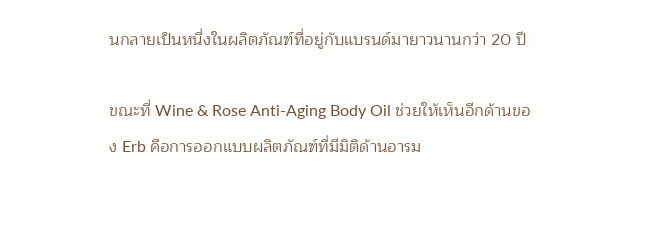นกลายเป็นหนึ่งในผลิตภัณฑ์ที่อยู่กับแบรนด์มายาวนานกว่า 20 ปี

ขณะที่ Wine & Rose Anti-Aging Body Oil ช่วยให้เห็นอีกด้านของ Erb คือการออกแบบผลิตภัณฑ์ที่มีมิติด้านอารม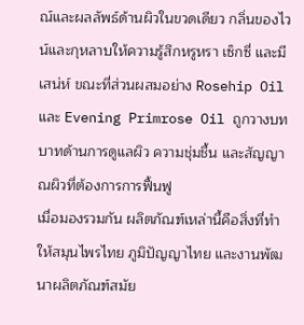ณ์และผลลัพธ์ด้านผิวในขวดเดียว กลิ่นของไวน์และกุหลาบให้ความรู้สึกหรูหรา เซ็กซี่ และมีเสน่ห์ ขณะที่ส่วนผสมอย่าง Rosehip Oil และ Evening Primrose Oil ถูกวางบทบาทด้านการดูแลผิว ความชุ่มชื้น และสัญญาณผิวที่ต้องการการฟื้นฟู
เมื่อมองรวมกัน ผลิตภัณฑ์เหล่านี้คือสิ่งที่ทำให้สมุนไพรไทย ภูมิปัญญาไทย และงานพัฒนาผลิตภัณฑ์สมัย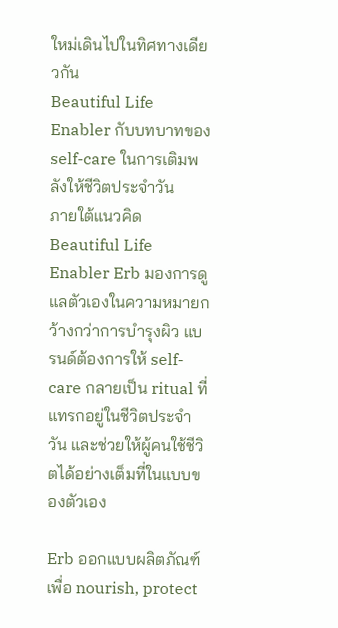ใหม่เดินไปในทิศทางเดียวกัน
Beautiful Life Enabler กับบทบาทของ self-care ในการเติมพลังให้ชีวิตประจำวัน
ภายใต้แนวคิด Beautiful Life Enabler Erb มองการดูแลตัวเองในความหมายกว้างกว่าการบำรุงผิว แบรนด์ต้องการให้ self-care กลายเป็น ritual ที่แทรกอยู่ในชีวิตประจำวัน และช่วยให้ผู้คนใช้ชีวิตได้อย่างเต็มที่ในแบบของตัวเอง

Erb ออกแบบผลิตภัณฑ์เพื่อ nourish, protect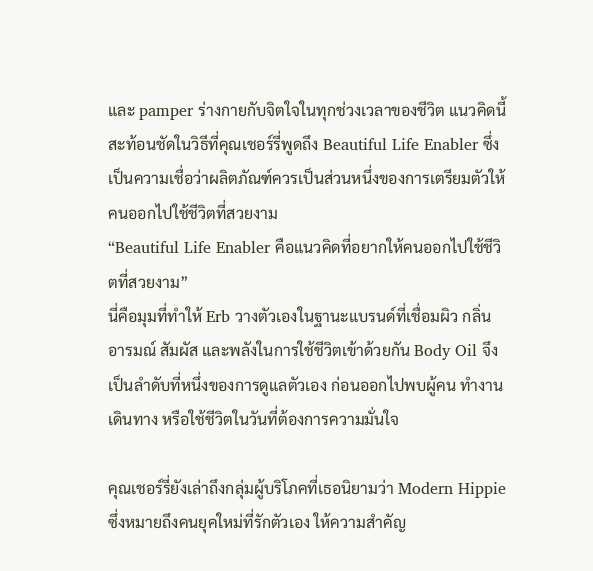และ pamper ร่างกายกับจิตใจในทุกช่วงเวลาของชีวิต แนวคิดนี้สะท้อนชัดในวิธีที่คุณเชอร์รี่พูดถึง Beautiful Life Enabler ซึ่งเป็นความเชื่อว่าผลิตภัณฑ์ควรเป็นส่วนหนึ่งของการเตรียมตัวให้คนออกไปใช้ชีวิตที่สวยงาม
“Beautiful Life Enabler คือแนวคิดที่อยากให้คนออกไปใช้ชีวิตที่สวยงาม”
นี่คือมุมที่ทำให้ Erb วางตัวเองในฐานะแบรนด์ที่เชื่อมผิว กลิ่น อารมณ์ สัมผัส และพลังในการใช้ชีวิตเข้าด้วยกัน Body Oil จึงเป็นลำดับที่หนึ่งของการดูแลตัวเอง ก่อนออกไปพบผู้คน ทำงาน เดินทาง หรือใช้ชีวิตในวันที่ต้องการความมั่นใจ

คุณเชอร์รี่ยังเล่าถึงกลุ่มผู้บริโภคที่เธอนิยามว่า Modern Hippie ซึ่งหมายถึงคนยุคใหม่ที่รักตัวเอง ให้ความสำคัญ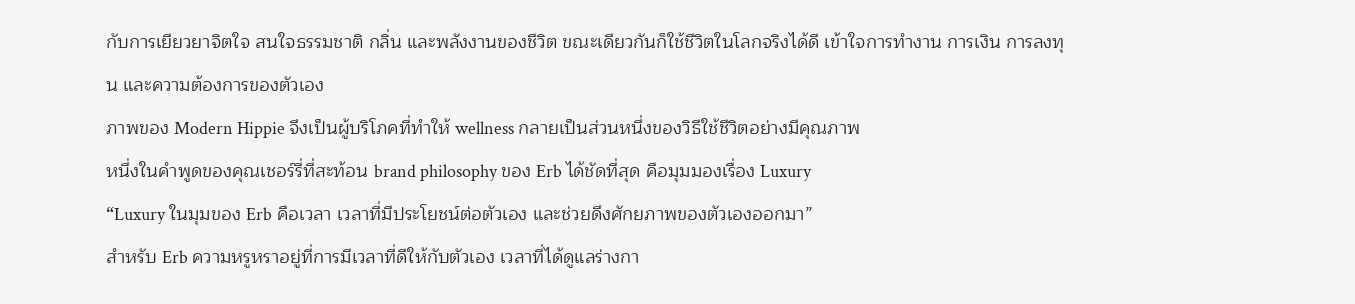กับการเยียวยาจิตใจ สนใจธรรมชาติ กลิ่น และพลังงานของชีวิต ขณะเดียวกันก็ใช้ชีวิตในโลกจริงได้ดี เข้าใจการทำงาน การเงิน การลงทุน และความต้องการของตัวเอง
ภาพของ Modern Hippie จึงเป็นผู้บริโภคที่ทำให้ wellness กลายเป็นส่วนหนึ่งของวิธีใช้ชีวิตอย่างมีคุณภาพ
หนึ่งในคำพูดของคุณเชอร์รี่ที่สะท้อน brand philosophy ของ Erb ได้ชัดที่สุด คือมุมมองเรื่อง Luxury
“Luxury ในมุมของ Erb คือเวลา เวลาที่มีประโยชน์ต่อตัวเอง และช่วยดึงศักยภาพของตัวเองออกมา”
สำหรับ Erb ความหรูหราอยู่ที่การมีเวลาที่ดีให้กับตัวเอง เวลาที่ได้ดูแลร่างกา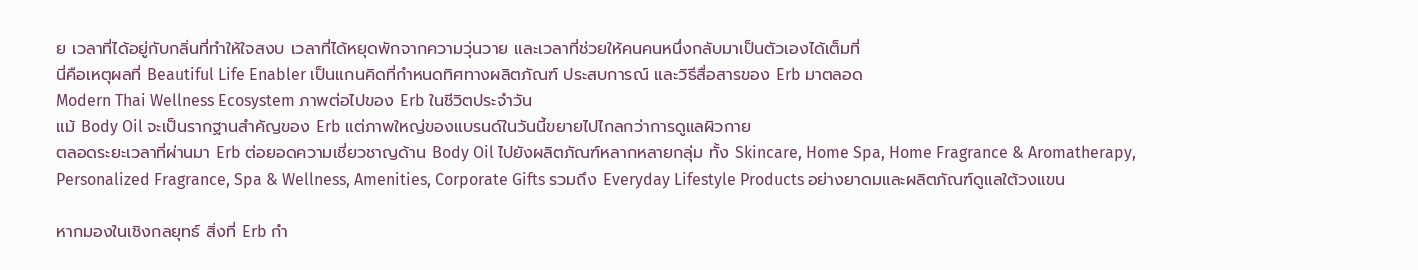ย เวลาที่ได้อยู่กับกลิ่นที่ทำให้ใจสงบ เวลาที่ได้หยุดพักจากความวุ่นวาย และเวลาที่ช่วยให้คนคนหนึ่งกลับมาเป็นตัวเองได้เต็มที่
นี่คือเหตุผลที่ Beautiful Life Enabler เป็นแกนคิดที่กำหนดทิศทางผลิตภัณฑ์ ประสบการณ์ และวิธีสื่อสารของ Erb มาตลอด
Modern Thai Wellness Ecosystem ภาพต่อไปของ Erb ในชีวิตประจำวัน
แม้ Body Oil จะเป็นรากฐานสำคัญของ Erb แต่ภาพใหญ่ของแบรนด์ในวันนี้ขยายไปไกลกว่าการดูแลผิวกาย
ตลอดระยะเวลาที่ผ่านมา Erb ต่อยอดความเชี่ยวชาญด้าน Body Oil ไปยังผลิตภัณฑ์หลากหลายกลุ่ม ทั้ง Skincare, Home Spa, Home Fragrance & Aromatherapy, Personalized Fragrance, Spa & Wellness, Amenities, Corporate Gifts รวมถึง Everyday Lifestyle Products อย่างยาดมและผลิตภัณฑ์ดูแลใต้วงแขน

หากมองในเชิงกลยุทธ์ สิ่งที่ Erb กำ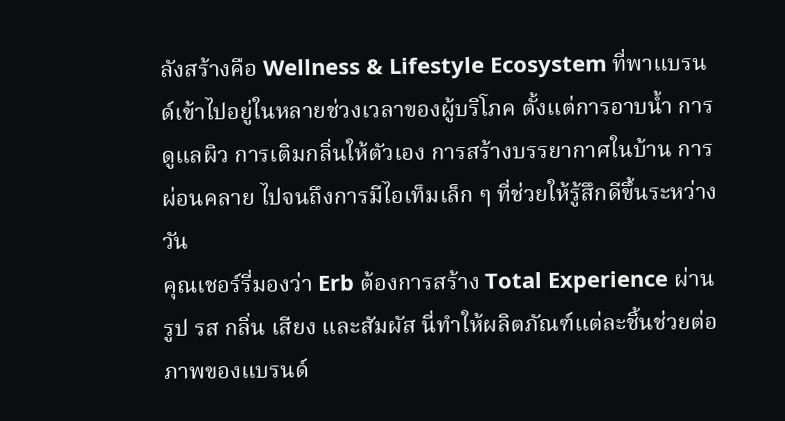ลังสร้างคือ Wellness & Lifestyle Ecosystem ที่พาแบรนด์เข้าไปอยู่ในหลายช่วงเวลาของผู้บริโภค ตั้งแต่การอาบน้ำ การดูแลผิว การเติมกลิ่นให้ตัวเอง การสร้างบรรยากาศในบ้าน การผ่อนคลาย ไปจนถึงการมีไอเท็มเล็ก ๆ ที่ช่วยให้รู้สึกดีขึ้นระหว่างวัน
คุณเชอร์รี่มองว่า Erb ต้องการสร้าง Total Experience ผ่านรูป รส กลิ่น เสียง และสัมผัส นี่ทำให้ผลิตภัณฑ์แต่ละชิ้นช่วยต่อภาพของแบรนด์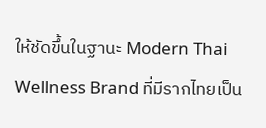ให้ชัดขึ้นในฐานะ Modern Thai Wellness Brand ที่มีรากไทยเป็น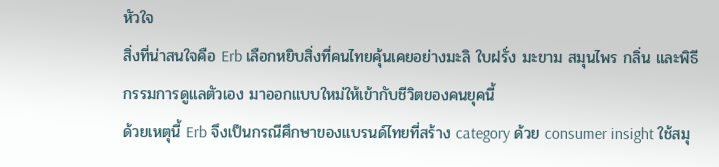หัวใจ
สิ่งที่น่าสนใจคือ Erb เลือกหยิบสิ่งที่คนไทยคุ้นเคยอย่างมะลิ ใบฝรั่ง มะขาม สมุนไพร กลิ่น และพิธีกรรมการดูแลตัวเอง มาออกแบบใหม่ให้เข้ากับชีวิตของคนยุคนี้
ด้วยเหตุนี้ Erb จึงเป็นกรณีศึกษาของแบรนด์ไทยที่สร้าง category ด้วย consumer insight ใช้สมุ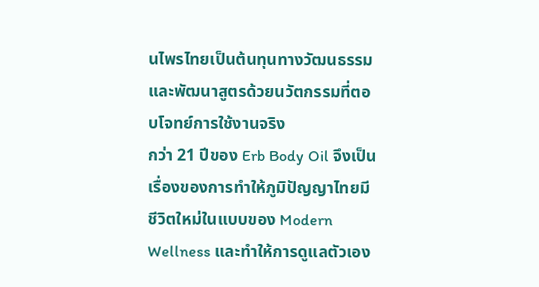นไพรไทยเป็นต้นทุนทางวัฒนธรรม และพัฒนาสูตรด้วยนวัตกรรมที่ตอบโจทย์การใช้งานจริง
กว่า 21 ปีของ Erb Body Oil จึงเป็นเรื่องของการทำให้ภูมิปัญญาไทยมีชีวิตใหม่ในแบบของ Modern Wellness และทำให้การดูแลตัวเอง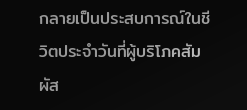กลายเป็นประสบการณ์ในชีวิตประจำวันที่ผู้บริโภคสัมผัส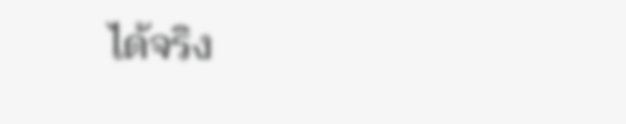ได้จริง